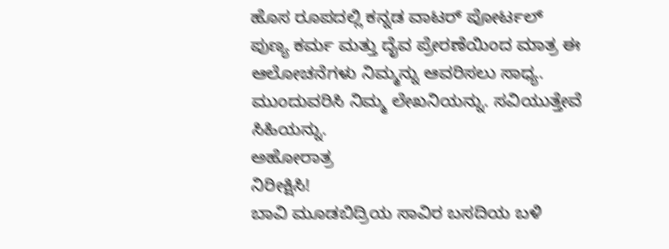ಹೊಸ ರೂಪದಲ್ಲಿ ಕನ್ನಡ ವಾಟರ್ ಪೋರ್ಟಲ್
ಪುಣ್ಯ ಕರ್ಮ ಮತ್ತು ದೈವ ಪ್ರೇರಣೆಯಿಂದ ಮಾತ್ರ ಈ ಆಲೋಚನೆಗಳು ನಿಮ್ಮನ್ನು ಆವರಿಸಲು ಸಾಧ್ಯ. ಮುಂದುವರಿಸಿ ನಿಮ್ಮ ಲೇಖನಿಯನ್ನು. ಸವಿಯುತ್ತೇವೆ ಸಿಹಿಯನ್ನು.
ಅಹೋರಾತ್ರ
ನಿರೀಕ್ಷಿಸಿ!
ಬಾವಿ ಮೂಡಬಿದ್ರಿಯ ಸಾವಿರ ಬಸದಿಯ ಬಳಿ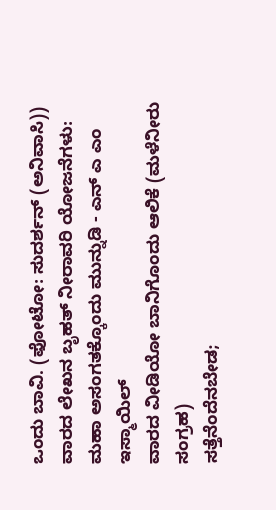ಒಂದು ಬಾವಿ. (ಫೋಟೋ: ಸುದರ್ಶನ್ (ಅನಿವಾಸಿ))
ವಾರದ ಲೇಖನ ಬೃಹತ್ ನೀರಾವರಿ ಯೋಜನೆಗಳು: ಮಹಾ ಅಸಂಗತಕ್ಕೊಂದು ಮುನ್ನುಡಿ - ಎನ್ ಎ ಎಂ ಇಸ್ಮಾಯಿಲ್
ವಾರದ ವೀಡಿಯೋ ಬಾನಿಗೊಂದು ಆಲಿಕೆ (ಮಳೆನೀರು ಸಂಗ್ರಹ)
ಸತ್ತೆನೆಂದೆನಬೇಡ;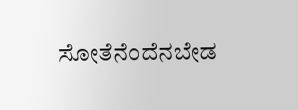ಸೋತೆನೆಂದೆನಬೇಡ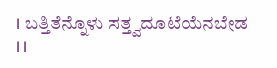। ಬತ್ತಿತೆನ್ನೊಳು ಸತ್ತ್ವದೂಟೆಯೆನಬೇಡ ।।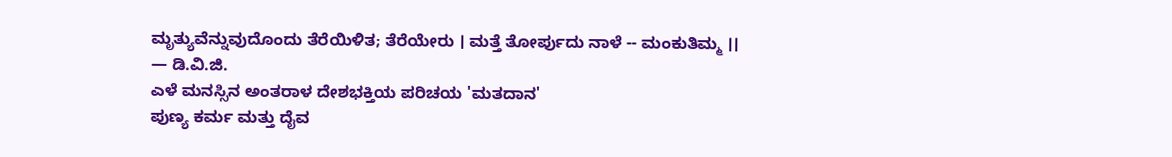ಮೃತ್ಯುವೆನ್ನುವುದೊಂದು ತೆರೆಯಿಳಿತ; ತೆರೆಯೇರು । ಮತ್ತೆ ತೋರ್ಪುದು ನಾಳೆ -- ಮಂಕುತಿಮ್ಮ ।।
— ಡಿ.ವಿ.ಜಿ.
ಎಳೆ ಮನಸ್ಸಿನ ಅಂತರಾಳ ದೇಶಭಕ್ತಿಯ ಪರಿಚಯ 'ಮತದಾನ'
ಪುಣ್ಯ ಕರ್ಮ ಮತ್ತು ದೈವ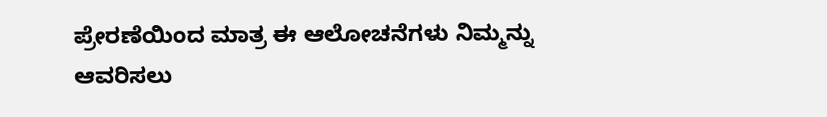ಪ್ರೇರಣೆಯಿಂದ ಮಾತ್ರ ಈ ಆಲೋಚನೆಗಳು ನಿಮ್ಮನ್ನು ಆವರಿಸಲು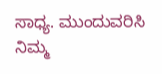ಸಾಧ್ಯ. ಮುಂದುವರಿಸಿ ನಿಮ್ಮ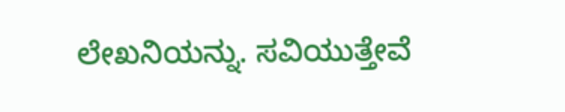ಲೇಖನಿಯನ್ನು. ಸವಿಯುತ್ತೇವೆ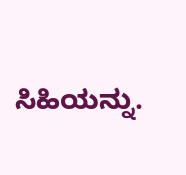ಸಿಹಿಯನ್ನು.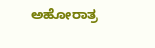ಅಹೋರಾತ್ರ